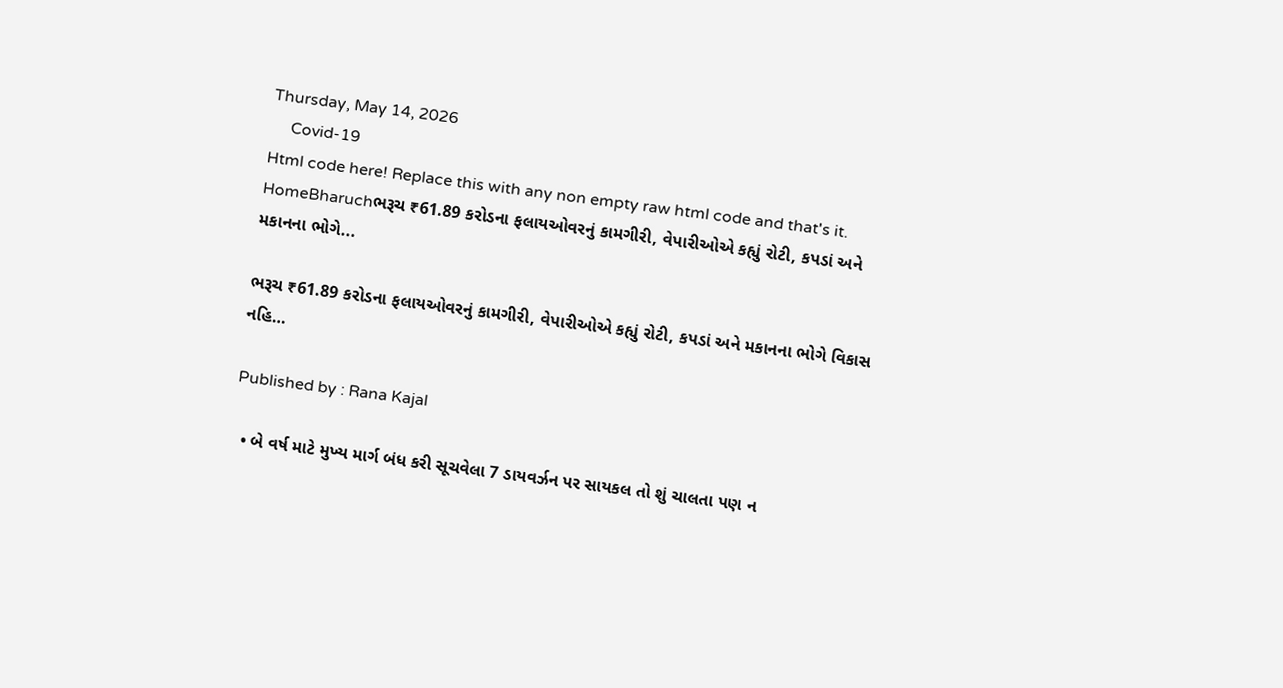Thursday, May 14, 2026
     Covid-19
Html code here! Replace this with any non empty raw html code and that's it.
HomeBharuchભરૂચ ₹61.89 કરોડના ફલાયઓવરનું કામગીરી, વેપારીઓએ કહ્યું રોટી, કપડાં અને મકાનના ભોગે...

ભરૂચ ₹61.89 કરોડના ફલાયઓવરનું કામગીરી, વેપારીઓએ કહ્યું રોટી, કપડાં અને મકાનના ભોગે વિકાસ નહિ…

Published by : Rana Kajal

  • બે વર્ષ માટે મુખ્ય માર્ગ બંધ કરી સૂચવેલા 7 ડાયવર્ઝન પર સાયકલ તો શું ચાલતા પણ ન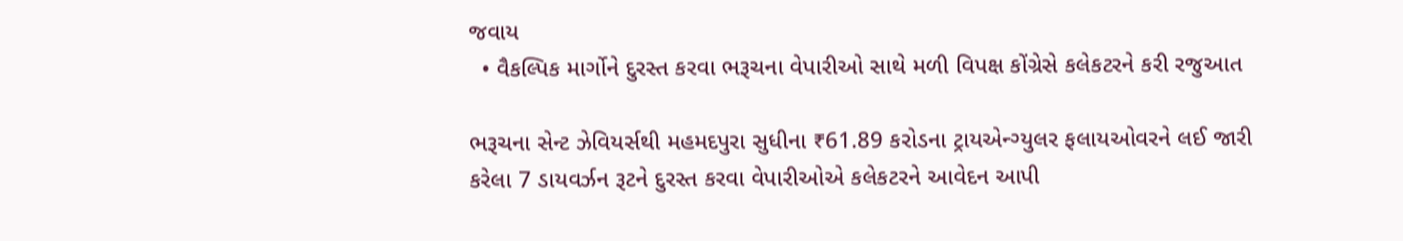જવાય
  • વૈકલ્પિક માર્ગોને દુરસ્ત કરવા ભરૂચના વેપારીઓ સાથે મળી વિપક્ષ કોંગ્રેસે કલેકટરને કરી રજુઆત

ભરૂચના સેન્ટ ઝેવિયર્સથી મહમદપુરા સુધીના ₹61.89 કરોડના ટ્રાયએન્ગ્યુલર ફલાયઓવરને લઈ જારી કરેલા 7 ડાયવર્ઝન રૂટને દુરસ્ત કરવા વેપારીઓએ કલેકટરને આવેદન આપી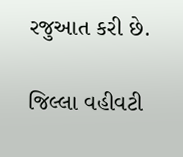રજુઆત કરી છે.

જિલ્લા વહીવટી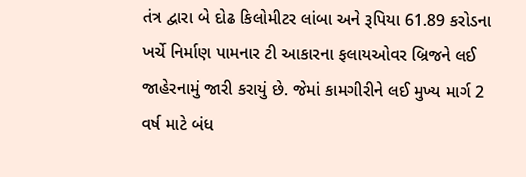તંત્ર દ્વારા બે દોઢ કિલોમીટર લાંબા અને રૂપિયા 61.89 કરોડના ખર્ચે નિર્માણ પામનાર ટી આકારના ફલાયઓવર બ્રિજને લઈ જાહેરનામું જારી કરાયું છે. જેમાં કામગીરીને લઈ મુખ્ય માર્ગ 2 વર્ષ માટે બંધ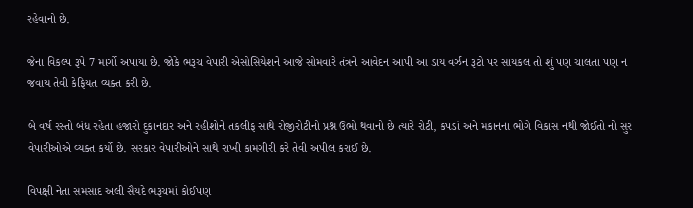રહેવાનો છે.

જેના વિકલ્પ રૂપે 7 માર્ગો અપાયા છે. જોકે ભરૂચ વેપારી એસોસિયેશને આજે સોમવારે તંત્રને આવેદન આપી આ ડાય વર્ઝન રૂટો પર સાયકલ તો શું પણ ચાલતા પણ ન જવાય તેવી કેફિયત વ્યક્ત કરી છે.

બે વર્ષ રસ્તો બંધ રહેતા હજારો દુકાનદાર અને રહીશોને તકલીફ સાથે રોજીરોટીનો પ્રશ્ન ઉભો થવાનો છે ત્યારે રોટી, કપડાં અને મકાનના ભોગે વિકાસ નથી જોઈતો નો સુર વેપારીઓએ વ્યક્ત કર્યો છે. સરકાર વેપારીઓને સાથે રાખી કામગીરી કરે તેવી અપીલ કરાઈ છે.

વિપક્ષી નેતા સમસાદ અલી સૈયદે ભરૂચમાં કોઈપણ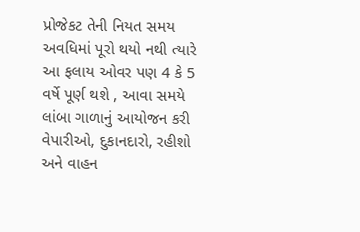પ્રોજેકટ તેની નિયત સમય અવધિમાં પૂરો થયો નથી ત્યારે આ ફલાય ઓવર પણ 4 કે 5 વર્ષે પૂર્ણ થશે , આવા સમયે લાંબા ગાળાનું આયોજન કરી વેપારીઓ, દુકાનદારો, રહીશો અને વાહન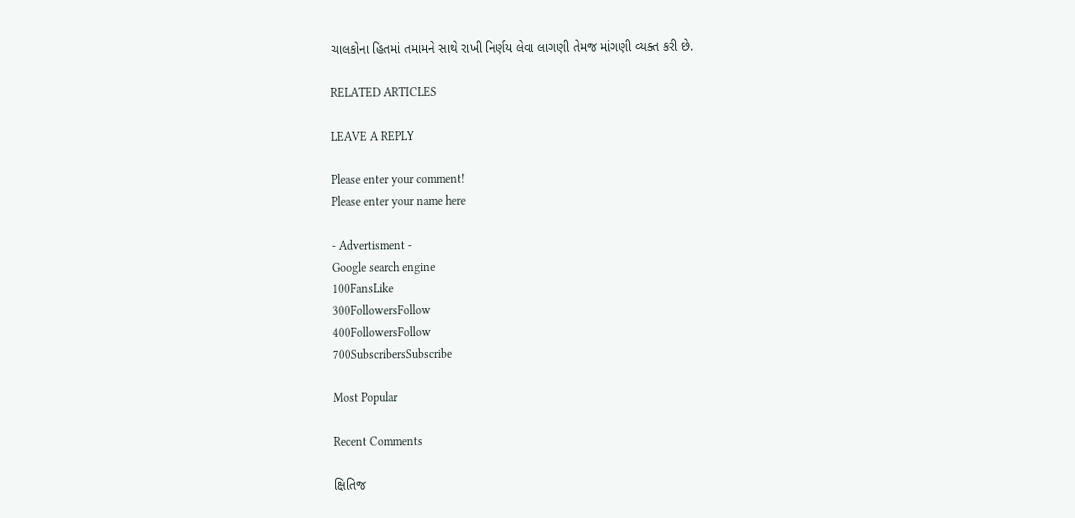ચાલકોના હિતમાં તમામને સાથે રાખી નિર્ણય લેવા લાગણી તેમજ માંગણી વ્યક્ત કરી છે.

RELATED ARTICLES

LEAVE A REPLY

Please enter your comment!
Please enter your name here

- Advertisment -
Google search engine
100FansLike
300FollowersFollow
400FollowersFollow
700SubscribersSubscribe

Most Popular

Recent Comments

ક્ષિતિજ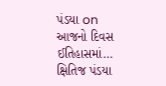પંડયા on આજનો દિવસ ઈતિહાસમાં…
ક્ષિતિજ પંડયા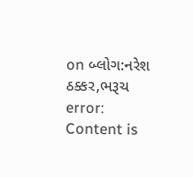on બ્લોગ:નરેશ ઠક્કર,ભરૂચ
error: Content is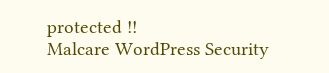protected !!
Malcare WordPress Security